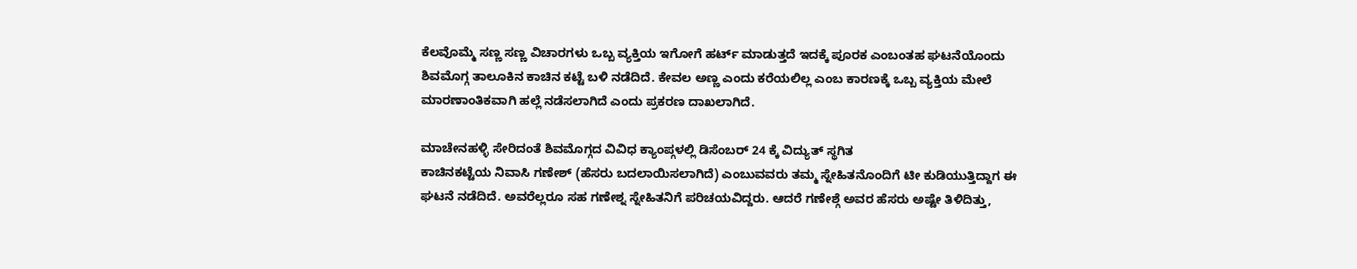ಕೆಲವೊಮ್ಮೆ ಸಣ್ಣ ಸಣ್ಣ ವಿಚಾರಗಳು ಒಬ್ಬ ವ್ಯಕ್ತಿಯ ಇಗೋಗೆ ಹರ್ಟ್ ಮಾಡುತ್ತದೆ ಇದಕ್ಕೆ ಪೂರಕ ಎಂಬಂತಹ ಘಟನೆಯೊಂದು ಶಿವಮೊಗ್ಗ ತಾಲೂಕಿನ ಕಾಚಿನ ಕಟ್ಟೆ ಬಳಿ ನಡೆದಿದೆ. ಕೇವಲ ಅಣ್ಣ ಎಂದು ಕರೆಯಲಿಲ್ಲ ಎಂಬ ಕಾರಣಕ್ಕೆ ಒಬ್ಬ ವ್ಯಕ್ತಿಯ ಮೇಲೆ ಮಾರಣಾಂತಿಕವಾಗಿ ಹಲ್ಲೆ ನಡೆಸಲಾಗಿದೆ ಎಂದು ಪ್ರಕರಣ ದಾಖಲಾಗಿದೆ.

ಮಾಚೇನಹಳ್ಳಿ ಸೇರಿದಂತೆ ಶಿವಮೊಗ್ಗದ ವಿವಿಧ ಕ್ಯಾಂಪ್ಗಳಲ್ಲಿ ಡಿಸೆಂಬರ್ 24 ಕ್ಕೆ ವಿದ್ಯುತ್ ಸ್ಥಗಿತ
ಕಾಚಿನಕಟ್ಟೆಯ ನಿವಾಸಿ ಗಣೇಶ್ (ಹೆಸರು ಬದಲಾಯಿಸಲಾಗಿದೆ) ಎಂಬುವವರು ತಮ್ಮ ಸ್ನೇಹಿತನೊಂದಿಗೆ ಟೀ ಕುಡಿಯುತ್ತಿದ್ದಾಗ ಈ ಘಟನೆ ನಡೆದಿದೆ. ಅವರೆಲ್ಲರೂ ಸಹ ಗಣೇಶ್ನ ಸ್ನೇಹಿತನಿಗೆ ಪರಿಚಯವಿದ್ದರು. ಆದರೆ ಗಣೇಶ್ಗೆ ಅವರ ಹೆಸರು ಅಷ್ಟೇ ತಿಳಿದಿತ್ತು,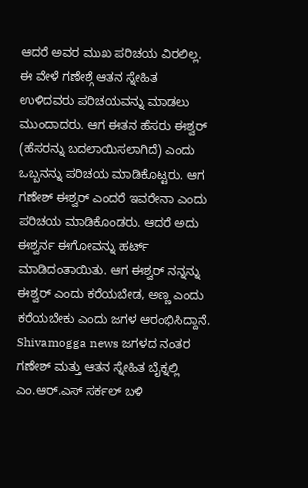ಆದರೆ ಅವರ ಮುಖ ಪರಿಚಯ ವಿರಲಿಲ್ಲ. ಈ ವೇಳೆ ಗಣೇಶ್ಗೆ ಆತನ ಸ್ನೇಹಿತ ಉಳಿದವರು ಪರಿಚಯವನ್ನು ಮಾಡಲು ಮುಂದಾದರು. ಆಗ ಈತನ ಹೆಸರು ಈಶ್ವರ್ (ಹೆಸರನ್ನು ಬದಲಾಯಿಸಲಾಗಿದೆ) ಎಂದು ಒಬ್ಬನನ್ನು ಪರಿಚಯ ಮಾಡಿಕೊಟ್ಟರು. ಆಗ ಗಣೇಶ್ ಈಶ್ವರ್ ಎಂದರೆ ಇವರೇನಾ ಎಂದು ಪರಿಚಯ ಮಾಡಿಕೊಂಡರು. ಆದರೆ ಅದು ಈಶ್ವರ್ನ ಈಗೋವನ್ನು ಹರ್ಟ್ ಮಾಡಿದಂತಾಯಿತು. ಆಗ ಈಶ್ವರ್ ನನ್ನನ್ನು ಈಶ್ವರ್ ಎಂದು ಕರೆಯಬೇಡ, ಅಣ್ಣ ಎಂದು ಕರೆಯಬೇಕು ಎಂದು ಜಗಳ ಆರಂಭಿಸಿದ್ದಾನೆ.
Shivamogga news ಜಗಳದ ನಂತರ ಗಣೇಶ್ ಮತ್ತು ಆತನ ಸ್ನೇಹಿತ ಬೈಕ್ನಲ್ಲಿ ಎಂ.ಆರ್.ಎಸ್ ಸರ್ಕಲ್ ಬಳಿ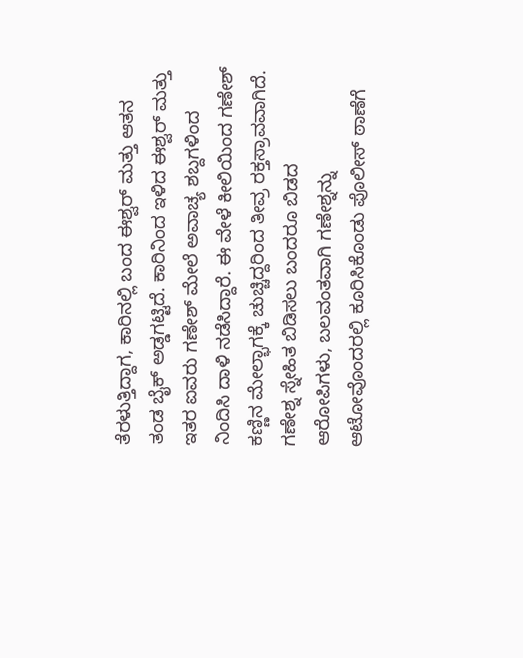ತೆರಳುತ್ತಿದ್ದಾಗ, ಕಾರಿನಲ್ಲಿ ಬಂದ ಈಶ್ವರ್ ಮತ್ತು ಆತನ ತಂಡ ಬೈಕ್ ಅಡ್ಡಗಟ್ಟಿದೆ. ಕಾರಿನಿಂದ ಇಳಿದ ಈಶ್ವರ್ ಮತ್ತು ಇತರ ಐವರು ಗಣೇಶ್ ಮೇಲೆ ಅವಾಚ್ಯ ಶಬ್ದಗಳಿಂದ ನಿಂದಿಸಿ ದಾಳಿ ನಡೆಸಿದ್ದಾರೆ. ಈ ವೇಳೆ ಕೀಲಿಯಿಂದ ಗಣೇಶ್ ಕಣ್ಣಿನ ಮೇಲ್ಭಾಗಕ್ಕೆ ಚುಚ್ಚಿದ್ದರಿಂದ ತೀವ್ರ ರಕ್ತಸ್ರಾವವಾಗಿದೆ.
ಗಣೇಶ್ನ ಸ್ನೇಹಿತ ಬಿಡಿಸಲು ಬಂದರೂ ಬಿಡದ ಆರೋಪಿಗಳು, ಬಲವಂತವಾಗಿ ಗಣೇಶ್ನನ್ನು ಆಟೋವೊಂದರಲ್ಲಿ ಕೂರಿಸಿಕೊಂಡು ಪೊಲೀಸ್ ಠಾಣೆಗೆ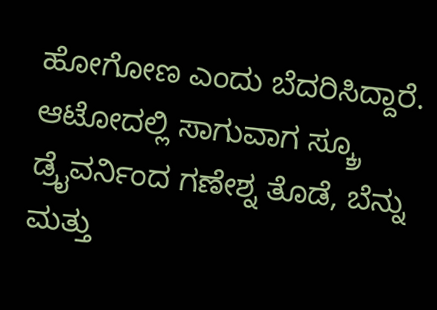ಹೋಗೋಣ ಎಂದು ಬೆದರಿಸಿದ್ದಾರೆ. ಆಟೋದಲ್ಲಿ ಸಾಗುವಾಗ ಸ್ಕ್ರೂ ಡ್ರೈವರ್ನಿಂದ ಗಣೇಶ್ನ ತೊಡೆ, ಬೆನ್ನು ಮತ್ತು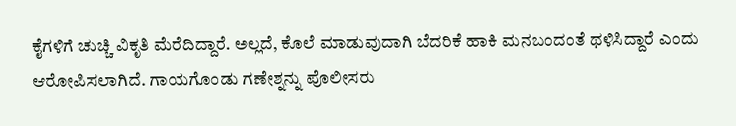ಕೈಗಳಿಗೆ ಚುಚ್ಚಿ ವಿಕೃತಿ ಮೆರೆದಿದ್ದಾರೆ. ಅಲ್ಲದೆ, ಕೊಲೆ ಮಾಡುವುದಾಗಿ ಬೆದರಿಕೆ ಹಾಕಿ ಮನಬಂದಂತೆ ಥಳಿಸಿದ್ದಾರೆ ಎಂದು ಆರೋಪಿಸಲಾಗಿದೆ. ಗಾಯಗೊಂಡು ಗಣೇಶ್ನನ್ನು ಪೊಲೀಸರು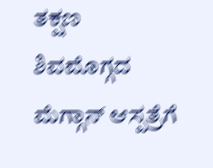ತಕ್ಷಣ ಶಿವಮೊಗ್ಗದ ಮೆಗ್ಗಾನ್ ಆಸ್ಪತ್ರೆಗೆ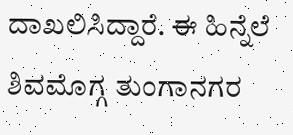ದಾಖಲಿಸಿದ್ದಾರೆ. ಈ ಹಿನ್ನೆಲೆ ಶಿವಮೊಗ್ಗ ತುಂಗಾನಗರ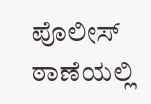ಪೊಲೀಸ್ ಠಾಣೆಯಲ್ಲಿ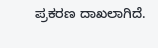ಪ್ರಕರಣ ದಾಖಲಾಗಿದೆ.